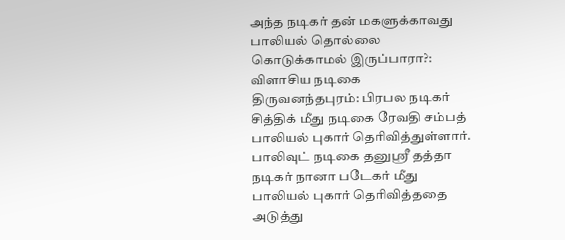அந்த நடிகர் தன் மகளுக்காவது பாலியல் தொல்லை கொடுக்காமல் இருப்பாரா?: விளாசிய நடிகை
திருவனந்தபுரம்: பிரபல நடிகர் சித்திக் மீது நடிகை ரேவதி சம்பத் பாலியல் புகார் தெரிவித்துள்ளார்.
பாலிவுட் நடிகை தனுஸ்ரீ தத்தா நடிகர் நானா படேகர் மீது பாலியல் புகார் தெரிவித்ததை அடுத்து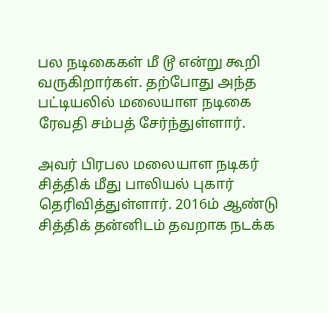பல நடிகைகள் மீ டூ என்று கூறி வருகிறார்கள். தற்போது அந்த பட்டியலில் மலையாள நடிகை ரேவதி சம்பத் சேர்ந்துள்ளார்.

அவர் பிரபல மலையாள நடிகர் சித்திக் மீது பாலியல் புகார் தெரிவித்துள்ளார். 2016ம் ஆண்டு சித்திக் தன்னிடம் தவறாக நடக்க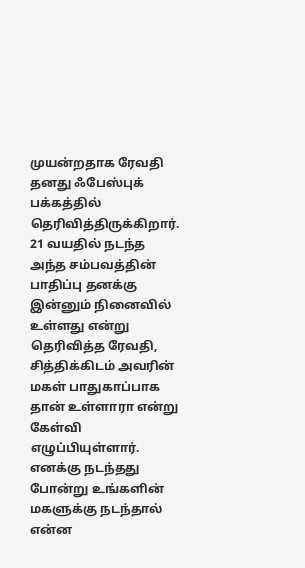முயன்றதாக ரேவதி தனது ஃபேஸ்புக் பக்கத்தில் தெரிவித்திருக்கிறார்.
21 வயதில் நடந்த அந்த சம்பவத்தின் பாதிப்பு தனக்கு இன்னும் நினைவில் உள்ளது என்று தெரிவித்த ரேவதி, சித்திக்கிடம் அவரின் மகள் பாதுகாப்பாக தான் உள்ளாரா என்று கேள்வி எழுப்பியுள்ளார்.
எனக்கு நடந்தது போன்று உங்களின் மகளுக்கு நடந்தால் என்ன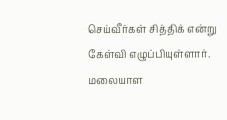செய்வீர்கள் சித்திக் என்று கேள்வி எழுப்பியுள்ளார். மலையாள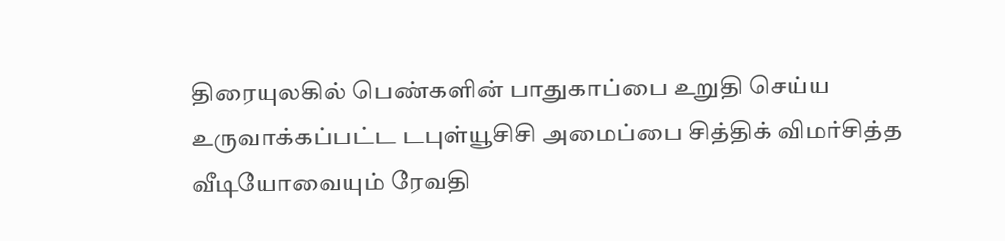திரையுலகில் பெண்களின் பாதுகாப்பை உறுதி செய்ய உருவாக்கப்பட்ட டபுள்யூசிசி அமைப்பை சித்திக் விமர்சித்த வீடியோவையும் ரேவதி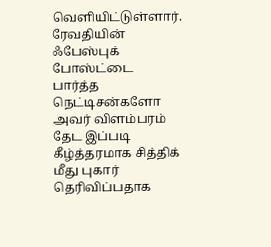வெளியிட்டுள்ளார்.
ரேவதியின் ஃபேஸ்புக் போஸ்ட்டை பார்த்த நெட்டிசன்களோ அவர் விளம்பரம் தேட இப்படி கீழ்த்தரமாக சித்திக் மீது புகார் தெரிவிப்பதாக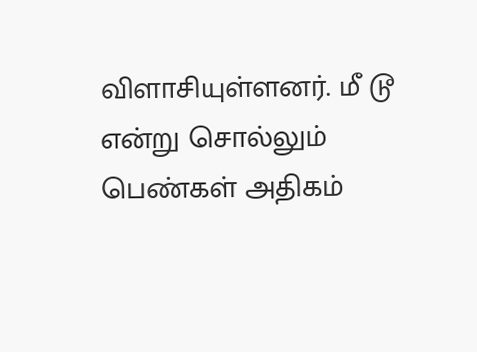விளாசியுள்ளனர். மீ டூ என்று சொல்லும் பெண்கள் அதிகம்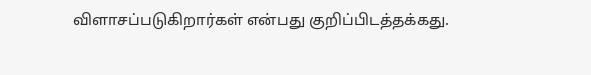விளாசப்படுகிறார்கள் என்பது குறிப்பிடத்தக்கது.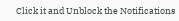Click it and Unblock the Notifications